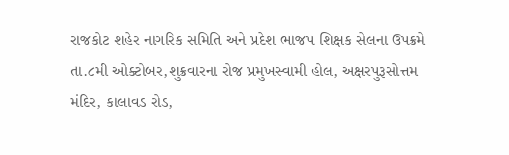રાજકોટ શહેર નાગરિક સમિતિ અને પ્રદેશ ભાજપ શિક્ષક સેલના ઉપક્રમે તા.૮મી ઓક્ટોબર,શુક્રવારના રોજ પ્રમુખસ્વામી હોલ, અક્ષરપુરૂસોત્તમ મંદિર, કાલાવડ રોડ,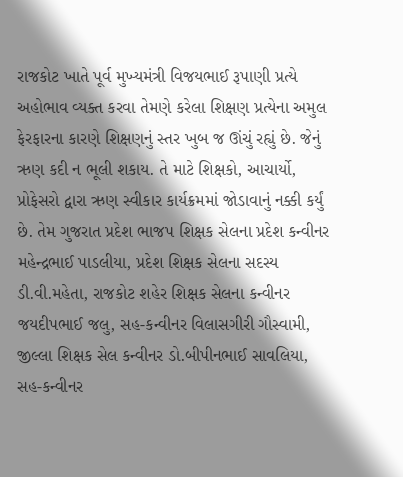રાજકોટ ખાતે પૂર્વ મુખ્યમંત્રી વિજયભાઈ રૂપાણી પ્રત્યે અહોભાવ વ્યક્ત કરવા તેમણે કરેલા શિક્ષણ પ્રત્યેના અમુલ ફેરફારના કારણે શિક્ષણનું સ્તર ખુબ જ ઊંચું રહ્યું છે. જેનું ઋણ કદી ન ભૂલી શકાય. તે માટે શિક્ષકો, આચાર્યો, પ્રોફેસરો દ્વારા ઋણ સ્વીકાર કાર્યક્રમમાં જોડાવાનું નક્કી કર્યું છે. તેમ ગુજરાત પ્રદેશ ભાજપ શિક્ષક સેલના પ્રદેશ કન્વીનર મહેન્દ્રભાઈ પાડલીયા, પ્રદેશ શિક્ષક સેલના સદસ્ય ડી.વી.મહેતા, રાજકોટ શહેર શિક્ષક સેલના કન્વીનર જયદીપભાઈ જલુ, સહ-કન્વીનર વિલાસગીરી ગૌસ્વામી, જીલ્લા શિક્ષક સેલ કન્વીનર ડો.બીપીનભાઈ સાવલિયા, સહ-કન્વીનર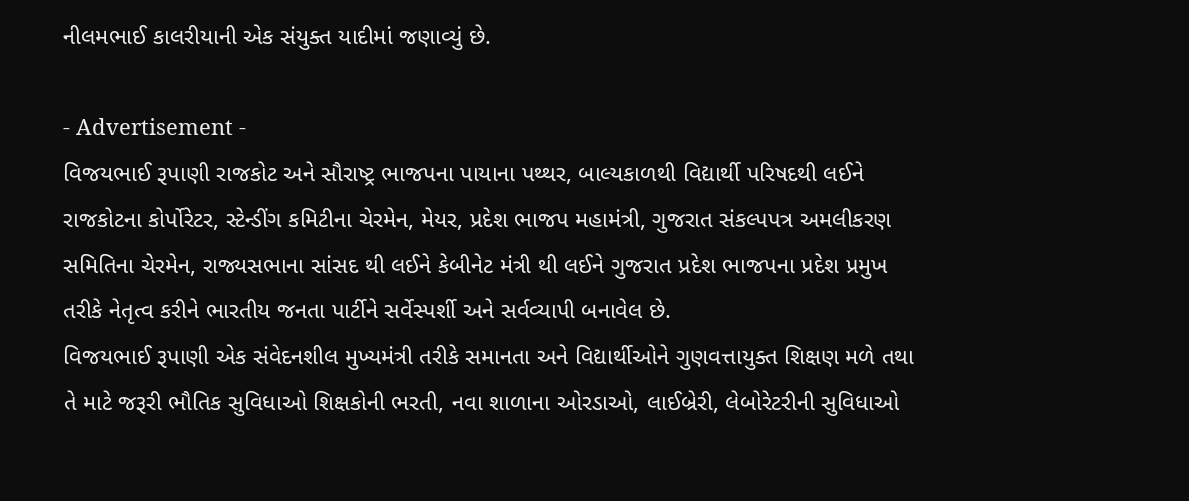નીલમભાઈ કાલરીયાની એક સંયુક્ત યાદીમાં જણાવ્યું છે.

- Advertisement -
વિજયભાઈ રૂપાણી રાજકોટ અને સૌરાષ્ટ્ર ભાજપના પાયાના પથ્થર, બાલ્યકાળથી વિદ્યાર્થી પરિષદથી લઈને રાજકોટના કોર્પોરેટર, સ્ટેન્ડીંગ કમિટીના ચેરમેન, મેયર, પ્રદેશ ભાજપ મહામંત્રી, ગુજરાત સંકલ્પપત્ર અમલીકરણ સમિતિના ચેરમેન, રાજ્યસભાના સાંસદ થી લઈને કેબીનેટ મંત્રી થી લઈને ગુજરાત પ્રદેશ ભાજપના પ્રદેશ પ્રમુખ તરીકે નેતૃત્વ કરીને ભારતીય જનતા પાર્ટીને સર્વેસ્પર્શી અને સર્વવ્યાપી બનાવેલ છે.
વિજયભાઈ રૂપાણી એક સંવેદનશીલ મુખ્યમંત્રી તરીકે સમાનતા અને વિદ્યાર્થીઓને ગુણવત્તાયુક્ત શિક્ષણ મળે તથા તે માટે જરૂરી ભૌતિક સુવિધાઓ શિક્ષકોની ભરતી, નવા શાળાના ઓરડાઓ, લાઈબ્રેરી, લેબોરેટરીની સુવિધાઓ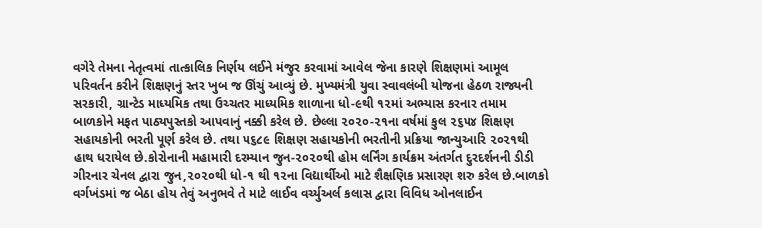વગેરે તેમના નેતૃત્વમાં તાત્કાલિક નિર્ણય લઈને મંજુર કરવામાં આવેલ જેના કારણે શિક્ષણમાં આમૂલ પરિવર્તન કરીને શિક્ષણનું સ્તર ખુબ જ ઊંચું આવ્યું છે. મુખ્યમંત્રી યુવા સ્વાવલંબી યોજના હેઠળ રાજ્યની સરકારી, ગ્રાન્ટેડ માધ્યમિક તથા ઉચ્ચતર માધ્યમિક શાળાના ધો-૯થી ૧૨માં અભ્યાસ કરનાર તમામ બાળકોને મફત પાઠ્યપુસ્તકો આપવાનું નક્કી કરેલ છે. છેલ્લા ૨૦૨૦-૨૧ના વર્ષમાં કુલ ૨૬૫૪ શિક્ષણ સહાયકોની ભરતી પૂર્ણ કરેલ છે. તથા ૫૬૮૯ શિક્ષણ સહાયકોની ભરતીની પ્રક્રિયા જાન્યુઆરિ ૨૦૨૧થી હાથ ધરાયેલ છે.કોરોનાની મહામારી દરમ્યાન જુન-૨૦૨૦થી હોમ લર્નિંગ કાર્યક્રમ અંતર્ગત દુરદર્શનની ડીડી ગીરનાર ચેનલ દ્વારા જુન,૨૦૨૦થી ધો-૧ થી ૧૨ના વિદ્યાર્થીઓ માટે શૈક્ષણિક પ્રસારણ શરુ કરેલ છે.બાળકો વર્ગખંડમાં જ બેઠા હોય તેવું અનુભવે તે માટે લાઈવ વર્ચ્યુઅર્લ કલાસ દ્વારા વિવિધ ઓનલાઈન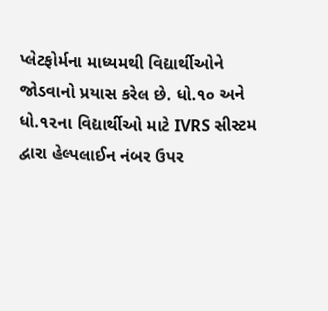પ્લેટફોર્મના માધ્યમથી વિદ્યાર્થીઓને જોડવાનો પ્રયાસ કરેલ છે. ધો.૧૦ અને ધો.૧૨ના વિદ્યાર્થીઓ માટે IVRS સીસ્ટમ દ્વારા હેલ્પલાઈન નંબર ઉપર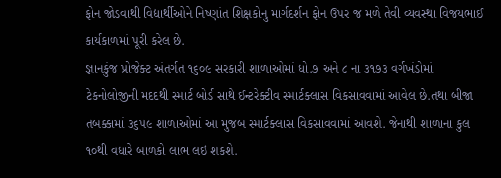ફોન જોડવાથી વિદ્યાર્થીઓને નિષ્ણાંત શિક્ષકોનુ માર્ગદર્શન ફોન ઉપર જ મળે તેવી વ્યવસ્થા વિજયભાઈ કાર્યકાળમાં પૂરી કરેલ છે.
જ્ઞાનકુંજ પ્રોજેક્ટ અંતર્ગત ૧૬૦૯ સરકારી શાળાઓમાં ધો.૭ અને ૮ ના ૩૧૭૩ વર્ગખંડોમાં ટેકનોલોજીની મદદથી સ્માર્ટ બોર્ડ સાથે ઈન્ટરેક્ટીવ સ્માર્ટક્લાસ વિકસાવવામાં આવેલ છે.તથા બીજા તબક્કામાં ૩૬૫૯ શાળાઓમાં આ મુજબ સ્માર્ટક્લાસ વિકસાવવામાં આવશે. જેનાથી શાળાના કુલ ૧૦થી વધારે બાળકો લાભ લઇ શકશે.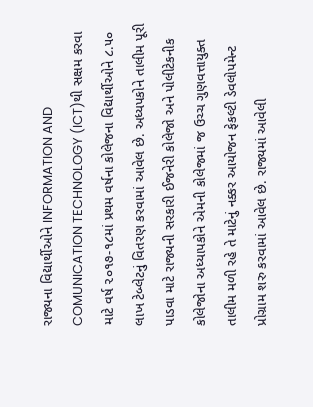રાજ્યના વિદ્યાર્થીઓને INFORMATION AND COMUNICATION TECHNOLOGY (ICT)થી સક્ષમ કરવા માટે વર્ષ ૨૦૧૭-૧૮માં પ્રથમ વર્ષના કોલેજના વિદ્યાર્થીઓને ૮.૫૦ લાખ ટેબ્લેટનું વિતરણ કરવામાં આવેલ છે. અધ્યપકોને તાલીમ પૂરી પાડવા માટે રાજ્યની સરકારી ઈજનેરી કોલેજો અને પોલીટેકનીક કોલેજોના અધ્યાપકોને એમની કોલેજમાં જ ઉચ્ચ ગુણવત્તાયુક્ત તાલીમ મળી રહે તે માટેનું નક્કર આયોજન ફેકલ્ટી ડેવલોપમેન્ટ પ્રોગ્રામ શરુ કરવામાં આવેલ છે. રાજ્યમાં આવેલી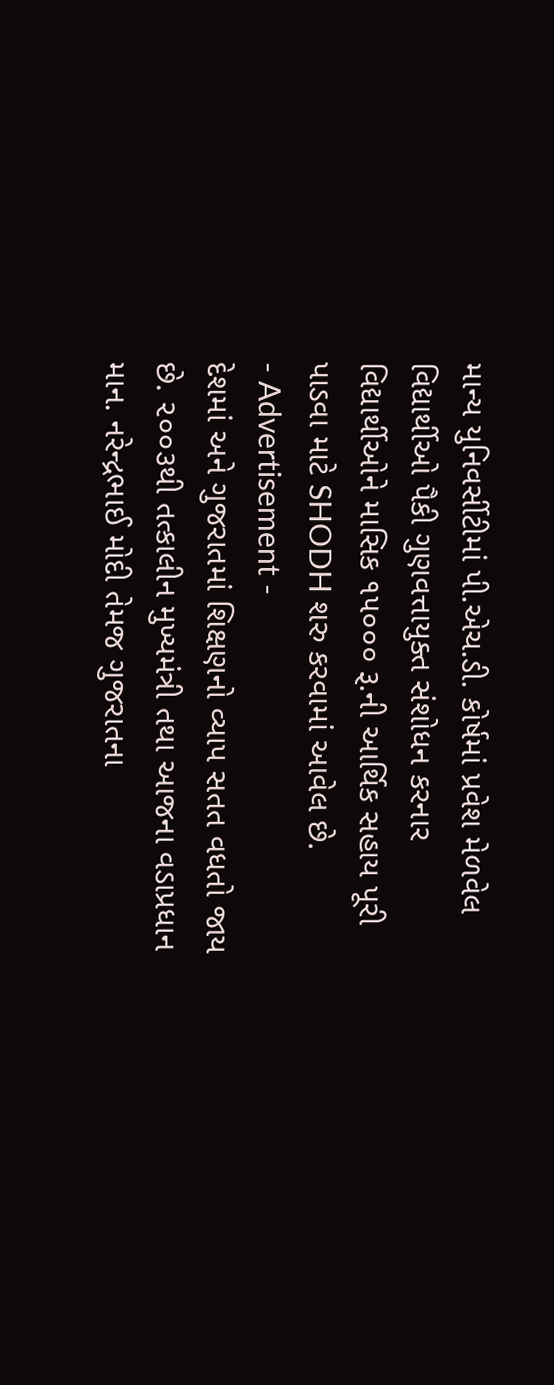માન્ય યુનિવર્સીટીમાં પી.એચ.ડી. કોર્ષમાં પ્રવેશ મેળવેલ વિદ્યાર્થીઓ પૈકી ગુણવત્તાયુક્ત સંશોધન કરનાર વિદ્યાર્થીઓને માસિક ૧૫૦૦૦ રૂ.ની આર્થિક સહાય પૂરી પાડવા માટે SHODH શરુ કરવામાં આવેલ છે.
- Advertisement -
દેશમાં અને ગુજરાતમાં શિક્ષણનો વ્યાપ સતત વધતો જાય છે. ૨૦૦૩થી તત્કાલીન મુખ્યમંત્રી તથા આજના વડાપ્રધાન માન. નરેન્દ્રભાઈ મોદી તેમજ ગુજરાતના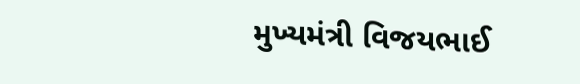મુખ્યમંત્રી વિજયભાઈ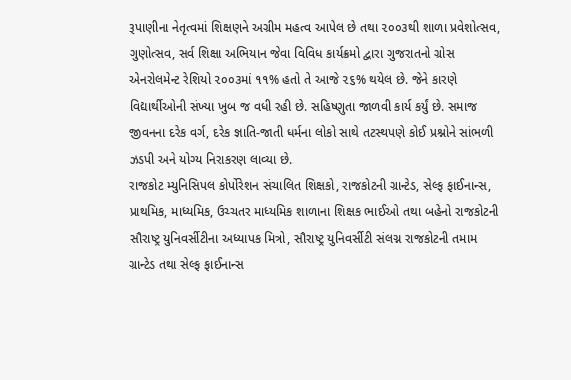રૂપાણીના નેતૃત્વમાં શિક્ષણને અગ્રીમ મહત્વ આપેલ છે તથા ૨૦૦૩થી શાળા પ્રવેશોત્સવ, ગુણોત્સવ, સર્વ શિક્ષા અભિયાન જેવા વિવિધ કાર્યક્રમો દ્વારા ગુજરાતનો ગ્રોસ એનરોલમેન્ટ રેશિયો ૨૦૦૩માં ૧૧% હતો તે આજે ૨૬% થયેલ છે. જેને કારણે વિદ્યાર્થીઓની સંખ્યા ખુબ જ વધી રહી છે. સહિષ્ણુતા જાળવી કાર્ય કર્યું છે. સમાજ જીવનના દરેક વર્ગ, દરેક જ્ઞાતિ-જાતી ધર્મના લોકો સાથે તટસ્થપણે કોઈ પ્રશ્નોને સાંભળી ઝડપી અને યોગ્ય નિરાકરણ લાવ્યા છે.
રાજકોટ મ્યુનિસિપલ કોર્પોરેશન સંચાલિત શિક્ષકો, રાજકોટની ગ્રાન્ટેડ, સેલ્ફ ફાઈનાન્સ, પ્રાથમિક, માધ્યમિક, ઉચ્ચતર માધ્યમિક શાળાના શિક્ષક ભાઈઓ તથા બહેનો રાજકોટની સૌરાષ્ટ્ર યુનિવર્સીટીના અધ્યાપક મિત્રો, સૌરાષ્ટ્ર યુનિવર્સીટી સંલગ્ન રાજકોટની તમામ ગ્રાન્ટેડ તથા સેલ્ફ ફાઈનાન્સ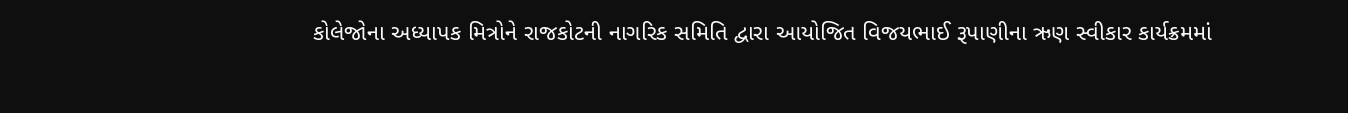કોલેજોના અધ્યાપક મિત્રોને રાજકોટની નાગરિક સમિતિ દ્વારા આયોજિત વિજયભાઈ રૂપાણીના ઋણ સ્વીકાર કાર્યક્રમમાં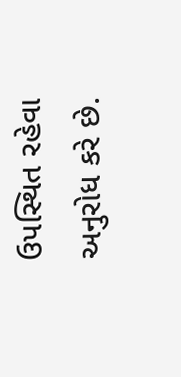ઉપસ્થિત રહેવા અનુરોધ કરે છે.